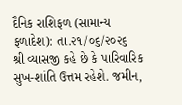દૈનિક રાશિફળ (સામાન્ય ફળાદેશ): તા.૨૧/૦૬/૨૦૨૬
શ્રી વ્યાસજી કહે છે કે પારિવારિક સુખ-શાંતિ ઉત્તમ રહેશે. જમીન,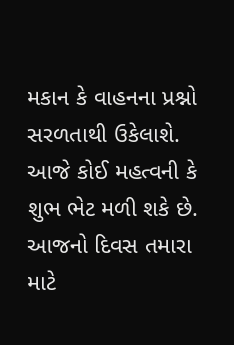મકાન કે વાહનના પ્રશ્નો સરળતાથી ઉકેલાશે. આજે કોઈ મહત્વની કે શુભ ભેટ મળી શકે છે. આજનો દિવસ તમારા માટે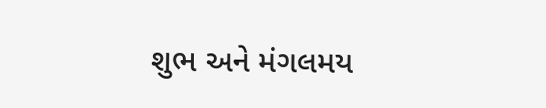શુભ અને મંગલમય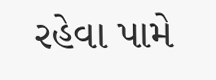રહેવા પામે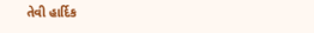તેવી હાર્દિક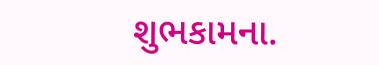શુભકામના.